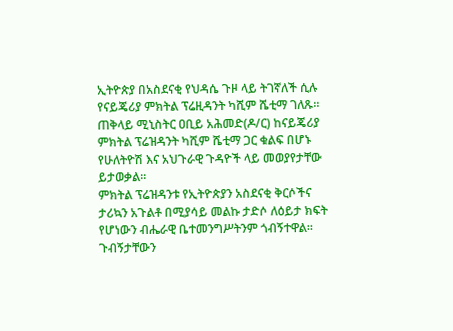ኢትዮጵያ በአስደናቂ የህዳሴ ጉዞ ላይ ትገኛለች ሲሉ የናይጄሪያ ምክትል ፕሬዚዳንት ካሺም ሼቲማ ገለጹ።
ጠቅላይ ሚኒስትር ዐቢይ አሕመድ(ዶ/ር) ከናይጄሪያ ምክትል ፕሬዝዳንት ካሺም ሼቲማ ጋር ቁልፍ በሆኑ የሁለትዮሽ እና አህጉራዊ ጉዳዮች ላይ መወያየታቸው ይታወቃል።
ምክትል ፕሬዝዳንቱ የኢትዮጵያን አስደናቂ ቅርሶችና ታሪኳን አጉልቶ በሚያሳይ መልኩ ታድሶ ለዕይታ ክፍት የሆነውን ብሔራዊ ቤተመንግሥትንም ጎብኝተዋል።
ጉብኝታቸውን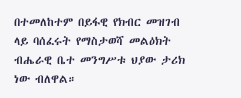በተመለከተም በይፋዊ የክብር መዝገብ ላይ ባሰፈሩት የማስታወሻ መልዕክት ብሔራዊ ቤተ መንግሥቱ ህያው ታሪክ ነው ብለዋል።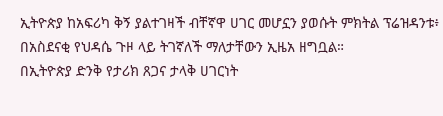ኢትዮጵያ ከአፍሪካ ቅኝ ያልተገዛች ብቸኛዋ ሀገር መሆኗን ያወሱት ምክትል ፕሬዝዳንቱ፥ በአስደናቂ የህዳሴ ጉዞ ላይ ትገኛለች ማለታቸውን ኢዜአ ዘግቧል።
በኢትዮጵያ ድንቅ የታሪክ ጸጋና ታላቅ ሀገርነት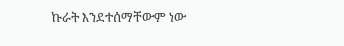ኩራት እንደተሰማቸውም ነው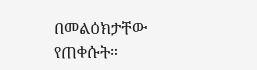በመልዕክታቸው የጠቀሱት።